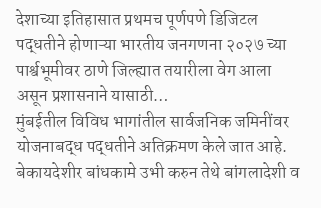देशाच्या इतिहासात प्रथमच पूर्णपणे डिजिटल पद्धतीने होणाऱ्या भारतीय जनगणना २०२७ च्या पार्श्वभूमीवर ठाणे जिल्ह्यात तयारीला वेग आला असून प्रशासनाने यासाठी…
मुंबईतील विविध भागांतील सार्वजनिक जमिनींवर योजनाबद्ध पद्धतीने अतिक्रमण केले जात आहे. बेकायदेशीर बांधकामे उभी करुन तेथे बांगलादेशी व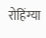रोहिंग्या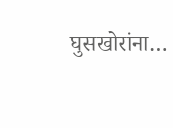घुसखोरांना…